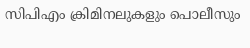സിപിഎം ക്രിമിനലുകളും പൊലീസും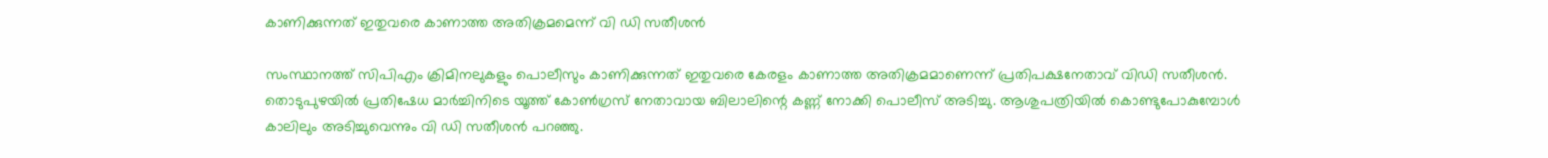കാണിക്കുന്നത് ഇതുവരെ കാണാത്ത അതിക്രമമെന്ന് വി ഡി സതീശൻ

സംസ്ഥാനത്ത് സിപിഎം ക്രിമിനലുകളും പൊലീസും കാണിക്കുന്നത് ഇതുവരെ കേരളം കാണാത്ത അതിക്രമമാണെന്ന് പ്രതിപക്ഷനേതാവ് വിഡി സതീശൻ. തൊടുപുഴയിൽ പ്രതിഷേധ മാർച്ചിനിടെ യൂത്ത് കോൺഗ്രസ് നേതാവായ ബിലാലിന്റെ കണ്ണ് നോക്കി പൊലീസ് അടിച്ചു. ആശുപത്രിയിൽ കൊണ്ടുപോകുമ്പോൾ കാലിലും അടിച്ചുവെന്നും വി ഡി സതീശൻ പറഞ്ഞു.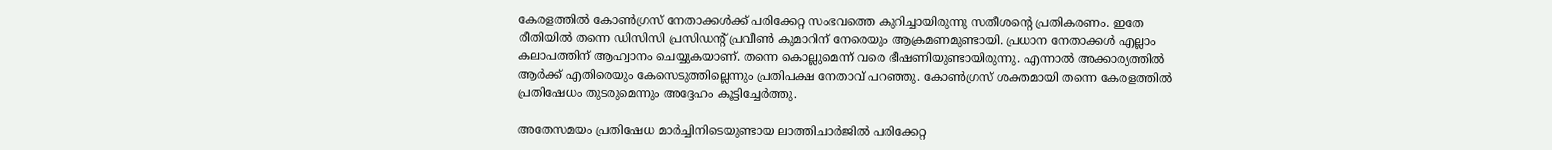കേരളത്തിൽ കോൺഗ്രസ് നേതാക്കൾക്ക് പരിക്കേറ്റ സംഭവത്തെ കുറിച്ചായിരുന്നു സതീശന്റെ പ്രതികരണം. ഇതേ രീതിയിൽ തന്നെ ഡിസിസി പ്രസിഡന്റ് പ്രവീൺ കുമാറിന് നേരെയും ആക്രമണമുണ്ടായി. പ്രധാന നേതാക്കൾ എല്ലാം കലാപത്തിന് ആഹ്വാനം ചെയ്യുകയാണ്. തന്നെ കൊല്ലുമെന്ന് വരെ ഭീഷണിയുണ്ടായിരുന്നു. എന്നാൽ അക്കാര്യത്തിൽ ആർക്ക് എതിരെയും കേസെടുത്തില്ലെന്നും പ്രതിപക്ഷ നേതാവ് പറഞ്ഞു. കോൺഗ്രസ് ശക്തമായി തന്നെ കേരളത്തിൽ പ്രതിഷേധം തുടരുമെന്നും അദ്ദേഹം കൂട്ടിച്ചേർത്തു.

അതേസമയം പ്രതിഷേധ മാർച്ചിനിടെയുണ്ടായ ലാത്തിചാർജിൽ പരിക്കേറ്റ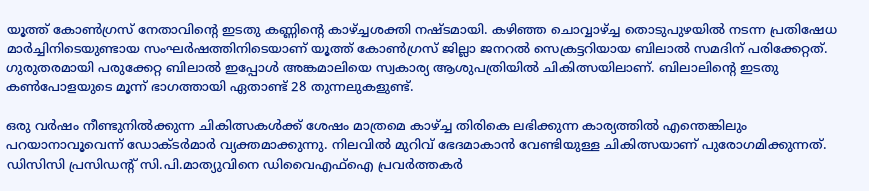യൂത്ത് കോൺഗ്രസ് നേതാവിന്റെ ഇടതു കണ്ണിന്റെ കാഴ്ച്ചശക്തി നഷ്ടമായി. കഴിഞ്ഞ ചൊവ്വാഴ്ച്ച തൊടുപുഴയിൽ നടന്ന പ്രതിഷേധ മാർച്ചിനിടെയുണ്ടായ സംഘർഷത്തിനിടെയാണ് യൂത്ത് കോൺഗ്രസ് ജില്ലാ ജനറൽ സെക്രട്ടറിയായ ബിലാൽ സമദിന് പരിക്കേറ്റത്. ഗുരുതരമായി പരുക്കേറ്റ ബിലാൽ ഇപ്പോൾ അങ്കമാലിയെ സ്വകാര്യ ആശുപത്രിയിൽ ചികിത്സയിലാണ്. ബിലാലിന്റെ ഇടതു കൺപോളയുടെ മൂന്ന് ഭാഗത്തായി ഏതാണ്ട് 28 തുന്നലുകളുണ്ട്.

ഒരു വർഷം നീണ്ടുനിൽക്കുന്ന ചികിത്സകൾക്ക് ശേഷം മാത്രമെ കാഴ്ച്ച തിരികെ ലഭിക്കുന്ന കാര്യത്തിൽ എന്തെങ്കിലും പറയാനാവൂവെന്ന് ഡോക്ടർമാർ വ്യക്തമാക്കുന്നു. നിലവിൽ മുറിവ് ഭേദമാകാൻ വേണ്ടിയുള്ള ചികിത്സയാണ് പുരോഗമിക്കുന്നത്. ഡിസിസി പ്രസിഡന്റ് സി.പി.മാത്യുവിനെ ഡിവൈഎഫ്‌ഐ പ്രവർത്തകർ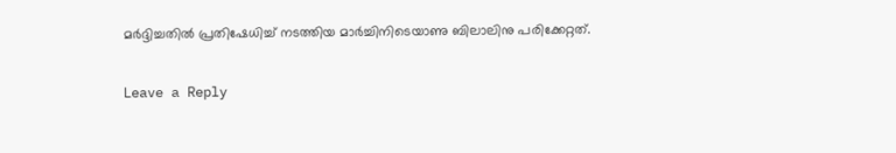മർദ്ദിച്ചതിൽ പ്രതിഷേധിച്ച് നടത്തിയ മാർച്ചിനിടെയാണു ബിലാലിനു പരിക്കേറ്റത്.

Leave a Reply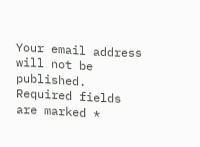Your email address will not be published. Required fields are marked *